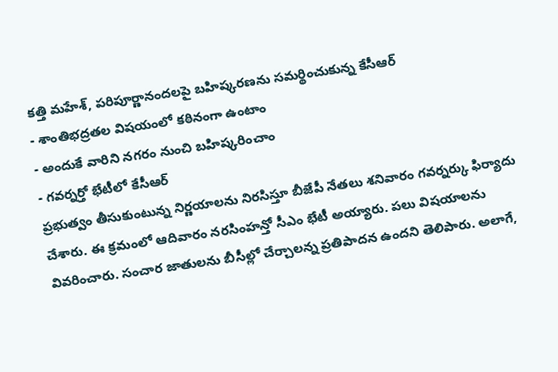కత్తి మహేశ్, పరిపూర్ణానందలపై బహిష్కరణను సమర్థించుకున్న కేసీఆర్
- శాంతిభద్రతల విషయంలో కఠినంగా ఉంటాం
- అందుకే వారిని నగరం నుంచి బహిష్కరించాం
- గవర్నర్తో భేటీలో కేసీఆర్
ప్రభుత్వం తీసుకుంటున్న నిర్ణయాలను నిరసిస్తూ బీజేపీ నేతలు శనివారం గవర్నర్కు ఫిర్యాదు చేశారు. ఈ క్రమంలో ఆదివారం నరసింహన్తో సీఎం భేటీ అయ్యారు. పలు విషయాలను వివరించారు. సంచార జాతులను బీసీల్లో చేర్చాలన్న ప్రతిపాదన ఉందని తెలిపారు. అలాగే,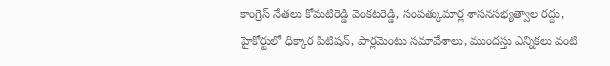కాంగ్రెస్ నేతలు కోమటిరెడ్డి వెంకటరెడ్డి, సంపత్కుమార్ల శాసనసభ్యత్వాల రద్దు, హైకోర్టులో ధిక్కార పిటిషన్, పార్లమెంటు సమావేశాలు, ముందస్తు ఎన్నికలు వంటి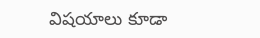విషయాలు కూడా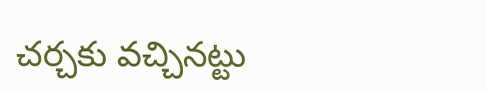చర్చకు వచ్చినట్టు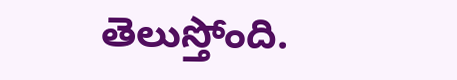తెలుస్తోంది.